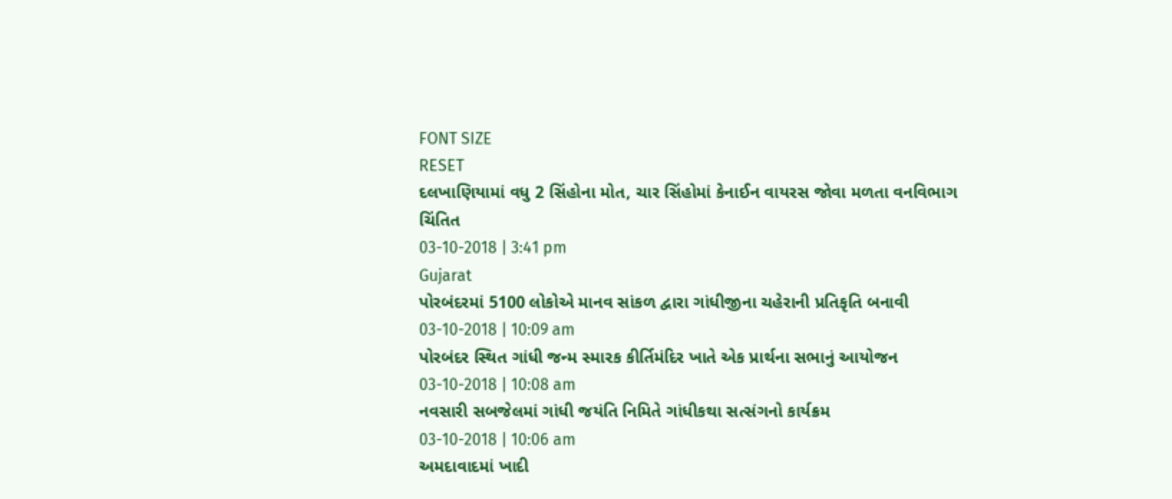FONT SIZE
RESET
દલખાણિયામાં વધુ 2 સિંહોના મોત, ચાર સિંહોમાં કેનાઈન વાયરસ જોવા મળતા વનવિભાગ ચિંતિત
03-10-2018 | 3:41 pm
Gujarat
પોરબંદરમાં 5100 લોકોએ માનવ સાંકળ દ્વારા ગાંધીજીના ચહેરાની પ્રતિકૃતિ બનાવી
03-10-2018 | 10:09 am
પોરબંદર સ્થિત ગાંધી જન્મ સ્મારક કીર્તિમંદિર ખાતે એક પ્રાર્થના સભાનું આયોજન
03-10-2018 | 10:08 am
નવસારી સબજેલમાં ગાંધી જયંતિ નિમિતે ગાંધીકથા સત્સંગનો કાર્યક્રમ
03-10-2018 | 10:06 am
અમદાવાદમાં ખાદી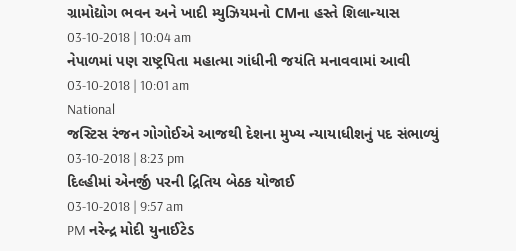ગ્રામોદ્યોગ ભવન અને ખાદી મ્યુઝિયમનો CMના હસ્તે શિલાન્યાસ
03-10-2018 | 10:04 am
નેપાળમાં પણ રાષ્ટ્રપિતા મહાત્મા ગાંધીની જયંતિ મનાવવામાં આવી
03-10-2018 | 10:01 am
National
જસ્ટિસ રંજન ગોગોઈએ આજથી દેશના મુખ્ય ન્યાયાધીશનું પદ સંભાળ્યું
03-10-2018 | 8:23 pm
દિલ્હીમાં એનર્જી પરની દ્રિતિય બેઠક યોજાઈ
03-10-2018 | 9:57 am
PM નરેન્દ્ર મોદી યુનાઈટેડ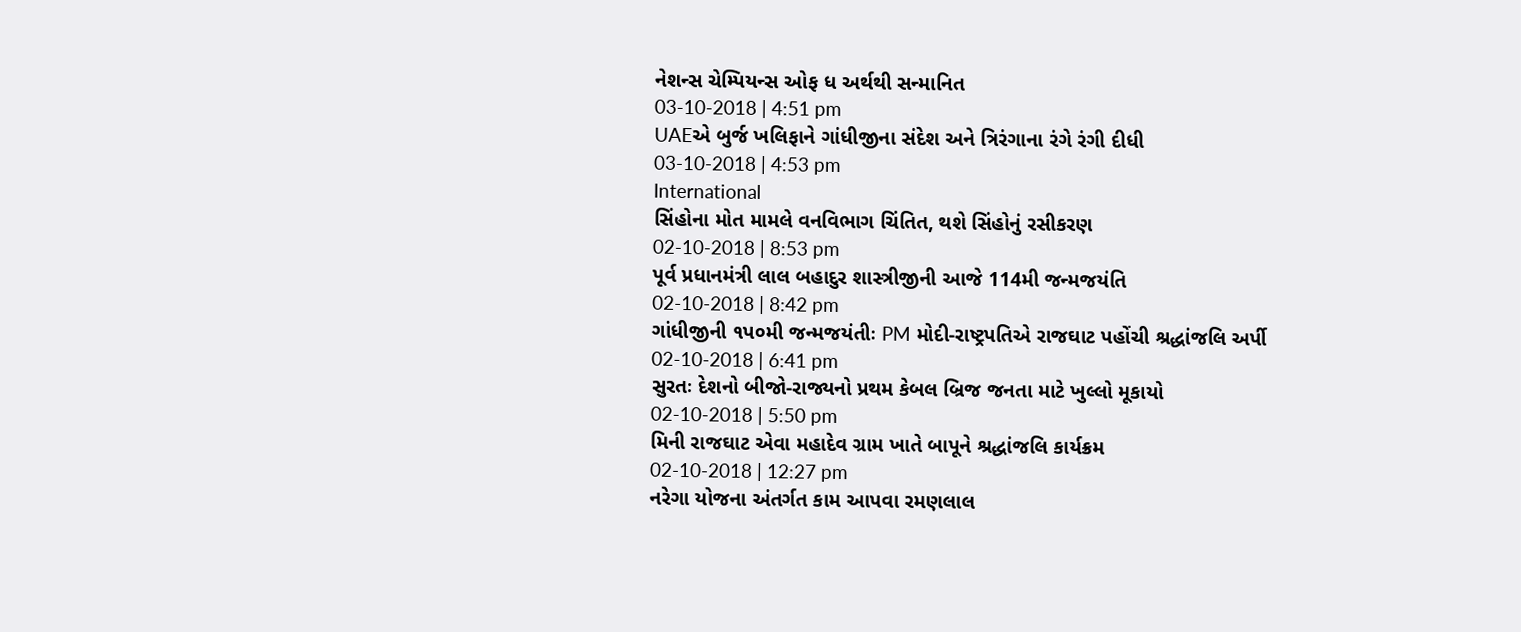નેશન્સ ચેમ્પિયન્સ ઓફ ધ અર્થથી સન્માનિત
03-10-2018 | 4:51 pm
UAEએ બુર્જ ખલિફાને ગાંધીજીના સંદેશ અને ત્રિરંગાના રંગે રંગી દીધી
03-10-2018 | 4:53 pm
International
સિંહોના મોત મામલે વનવિભાગ ચિંતિત, થશે સિંહોનું રસીકરણ
02-10-2018 | 8:53 pm
પૂર્વ પ્રધાનમંત્રી લાલ બહાદુર શાસ્ત્રીજીની આજે 114મી જન્મજયંતિ
02-10-2018 | 8:42 pm
ગાંધીજીની ૧પ૦મી જન્મજયંતીઃ PM મોદી-રાષ્ટ્રપતિએ રાજઘાટ પહોંચી શ્રદ્ધાંજલિ અર્પી
02-10-2018 | 6:41 pm
સુરતઃ દેશનો બીજો-રાજ્યનો પ્રથમ કેબલ બ્રિજ જનતા માટે ખુલ્લો મૂકાયો
02-10-2018 | 5:50 pm
મિની રાજઘાટ એવા મહાદેવ ગ્રામ ખાતે બાપૂને શ્રદ્ધાંજલિ કાર્યક્રમ
02-10-2018 | 12:27 pm
નરેગા યોજના અંતર્ગત કામ આપવા રમણલાલ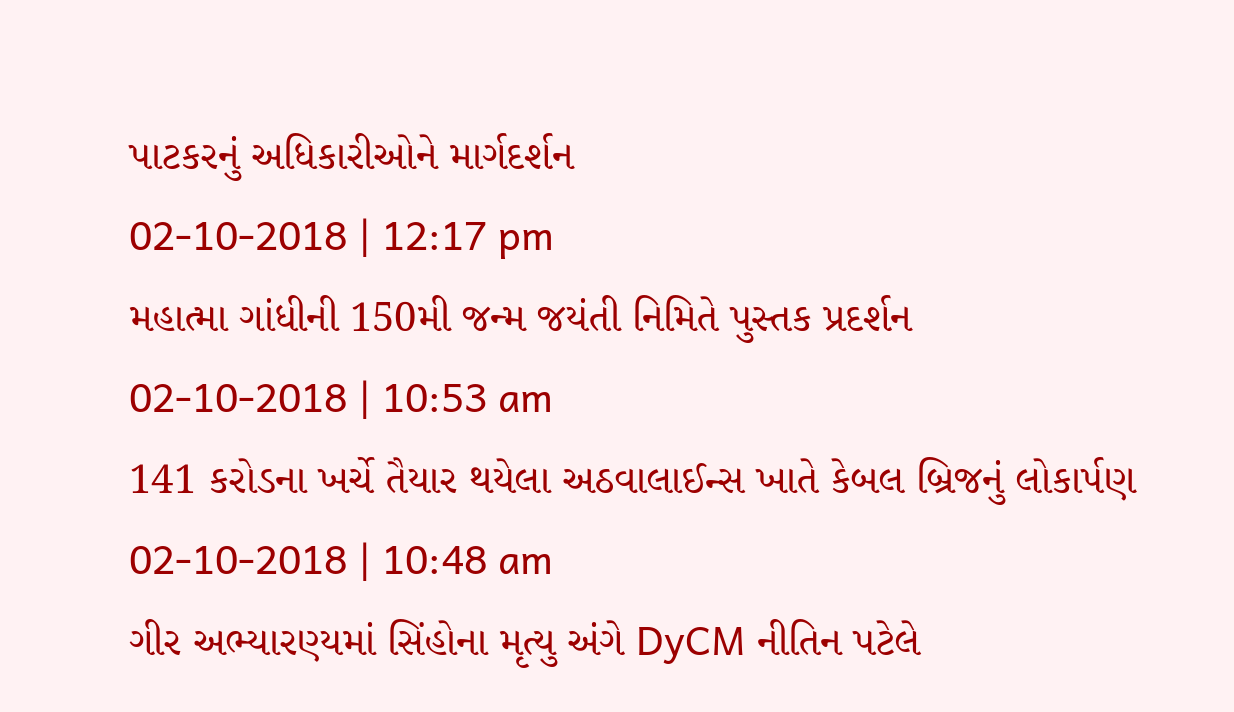પાટકરનું અધિકારીઓને માર્ગદર્શન
02-10-2018 | 12:17 pm
મહાત્મા ગાંધીની 150મી જન્મ જયંતી નિમિતે પુસ્તક પ્રદર્શન
02-10-2018 | 10:53 am
141 કરોડના ખર્ચે તૈયાર થયેલા અઠવાલાઈન્સ ખાતે કેબલ બ્રિજનું લોકાર્પણ
02-10-2018 | 10:48 am
ગીર અભ્યારણ્યમાં સિંહોના મૃત્યુ અંગે DyCM નીતિન પટેલે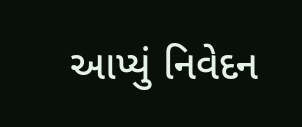આપ્યું નિવેદન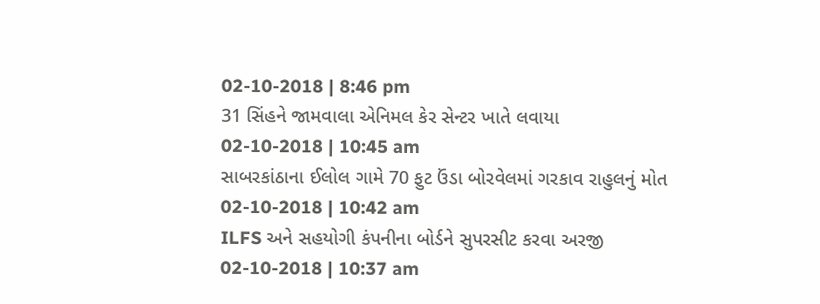02-10-2018 | 8:46 pm
31 સિંહને જામવાલા એનિમલ કેર સેન્ટર ખાતે લવાયા
02-10-2018 | 10:45 am
સાબરકાંઠાના ઈલોલ ગામે 70 ફુટ ઉંડા બોરવેલમાં ગરકાવ રાહુલનું મોત
02-10-2018 | 10:42 am
ILFS અને સહયોગી કંપનીના બોર્ડને સુપરસીટ કરવા અરજી
02-10-2018 | 10:37 am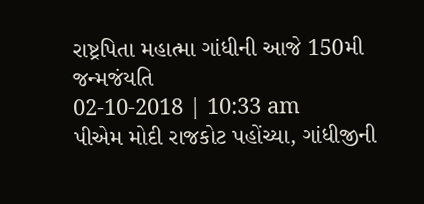રાષ્ટ્રપિતા મહાત્મા ગાંધીની આજે 150મી જન્મજંયતિ
02-10-2018 | 10:33 am
પીએમ મોદી રાજકોટ પહોંચ્યા, ગાંધીજીની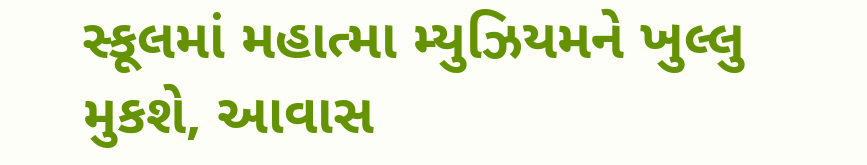સ્કૂલમાં મહાત્મા મ્યુઝિયમને ખુલ્લુ મુકશે, આવાસ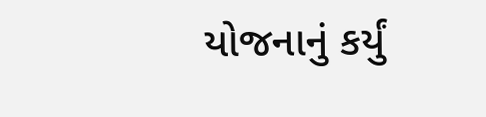યોજનાનું કર્યું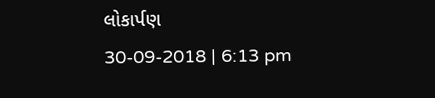લોકાર્પણ
30-09-2018 | 6:13 pm